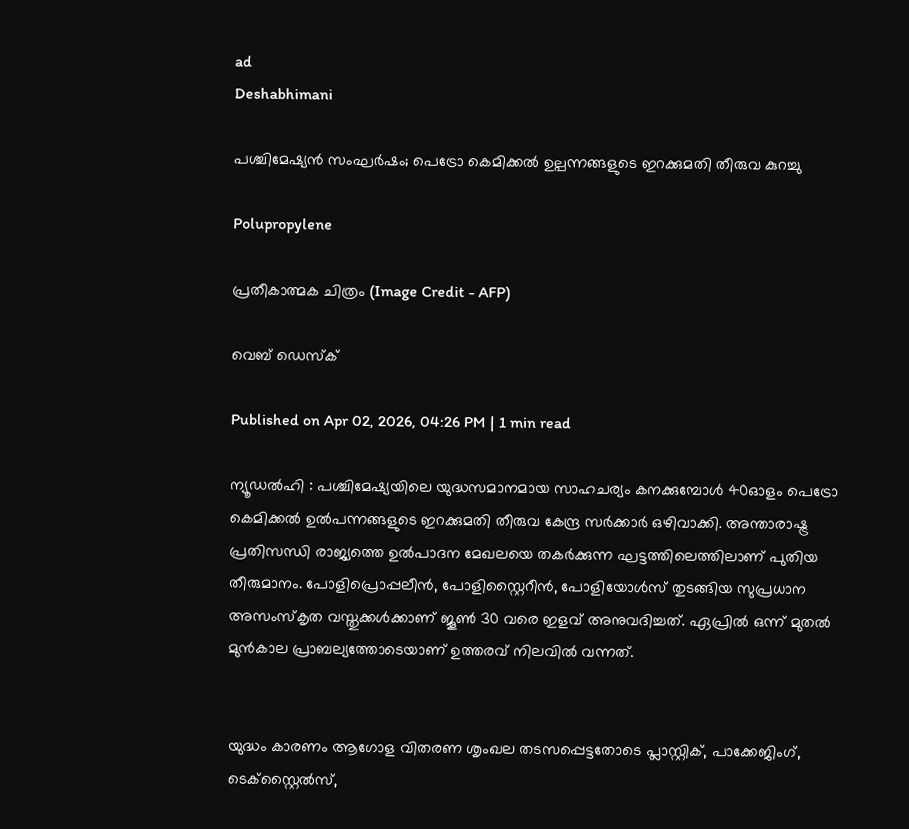ad
Deshabhimani

പശ്ചിമേഷ്യൻ സംഘർഷം; പെട്രോ കെമിക്കൽ ഉല്പന്നങ്ങളുടെ ഇറക്കുമതി തീരുവ കുറച്ചു

Polupropylene

പ്രതീകാത്മക ചിത്രം (Image Credit - AFP)

വെബ് ഡെസ്ക്

Published on Apr 02, 2026, 04:26 PM | 1 min read

ന്യൂഡൽഹി : പശ്ചിമേഷ്യയിലെ യുദ്ധസമാനമായ സാഹചര്യം കനക്കുമ്പോൾ 40ഓളം പെട്രോ കെമിക്കൽ ഉൽപന്നങ്ങളുടെ ഇറക്കുമതി തീരുവ കേന്ദ്ര സർക്കാർ ഒഴിവാക്കി. അന്താരാഷ്ട്ര പ്രതിസന്ധി രാജ്യത്തെ ഉൽപാദന മേഖലയെ തകർക്കുന്ന ഘട്ടത്തിലെത്തിലാണ് പുതിയ തീരുമാനം. പോളിപ്രൊപ്പലീൻ, പോളിസ്റ്റൈറീൻ, പോളിയോൾസ് തുടങ്ങിയ സുപ്രധാന അസംസ്‌കൃത വസ്തുക്കൾക്കാണ് ജൂൺ 30 വരെ ഇളവ് അനുവദിച്ചത്. ഏപ്രിൽ ഒന്ന് മുതൽ മുൻകാല പ്രാബല്യത്തോടെയാണ് ഉത്തരവ് നിലവിൽ വന്നത്.


യുദ്ധം കാരണം ആഗോള വിതരണ ശൃംഖല തടസപ്പെട്ടതോടെ പ്ലാസ്റ്റിക്, പാക്കേജിംഗ്, ടെക്സ്റ്റൈൽസ്,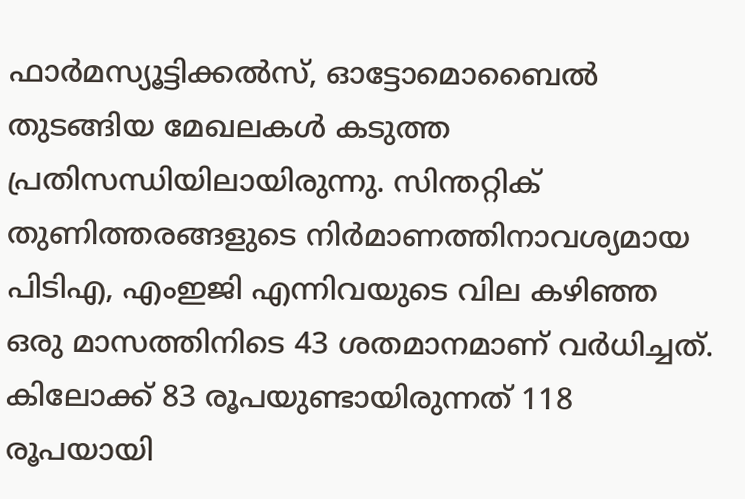ഫാർമസ്യൂട്ടിക്കൽസ്, ഓട്ടോമൊബൈൽ തുടങ്ങിയ മേഖലകൾ കടുത്ത പ്രതിസന്ധിയിലായിരുന്നു. സിന്തറ്റിക് തുണിത്തരങ്ങളുടെ നിർമാണത്തിനാവശ്യമായ പിടിഎ, എംഇജി എന്നിവയുടെ വില കഴിഞ്ഞ ഒരു മാസത്തിനിടെ 43 ശതമാനമാണ് വർധിച്ചത്. കിലോക്ക് 83 രൂപയുണ്ടായിരുന്നത് 118 രൂപയായി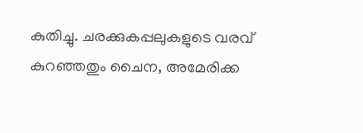കുതിച്ചു. ചരക്കുകപ്പലുകളുടെ വരവ് കുറഞ്ഞതും ചൈന, അമേരിക്ക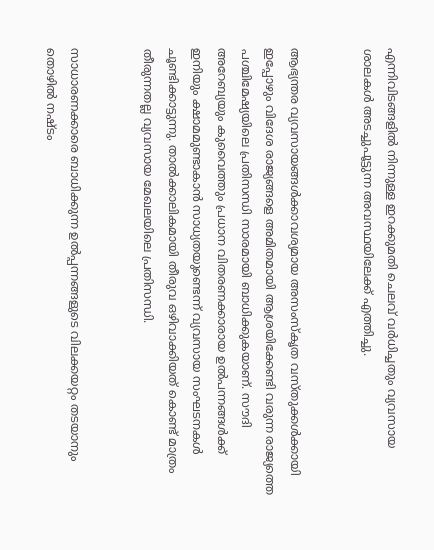എന്നിവിടങ്ങളിൽ നിന്നുള്ള ഇറക്കുമതി ചെലവ് വർധിച്ചതും വ്യവസായ ശാലകൾ അടച്ചുപൂട്ടുന്ന അവസ്ഥയിലേക്ക് എത്തിച്ചു.


ആഭ്യന്തര വ്യവസായങ്ങൾക്കാവശ്യമായ അസംസ്‌കൃത വസ്തുക്കൾക്കായി ഇപ്പോഴും വിദേശ രാജ്യങ്ങളെ അമിതമായി ആശ്രയിക്കേണ്ടി വരുന്ന രാജ്യത്തെ പശ്ചിമേഷ്യയിലെ പ്രതിസന്ധി സാരമായി ബാധിക്കുകയാണ്. സൗദി അറേബ്യയും കുവൈത്തും പ്രധാന വിതരണക്കാരായ ഉൽപന്നങ്ങൾക്ക് ഇനിയും ക്ഷാമമുണ്ടാകാൻ സാധ്യതയുണ്ടെന്ന് വ്യവസായ സംഘടനകൾ ചൂണ്ടിക്കാട്ടുന്നു. താൽക്കാലികമായി തീരുവ ഒഴിവാക്കിയത് കൊണ്ട് മാത്രം തീരുന്നതല്ല വ്യവസായ മേഖലയിലെ പ്രതിസന്ധി.


സാധാരണക്കാരെ ബാധിക്കുന്ന ഉൽപ്പന്നങ്ങളുടെ വിലക്കയറ്റം തടയാനും തൊഴിൽ നഷ്ടം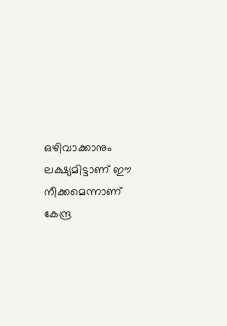ഒഴിവാക്കാനും ലക്ഷ്യമിട്ടാണ് ഈ നീക്കമെന്നാണ് കേന്ദ്ര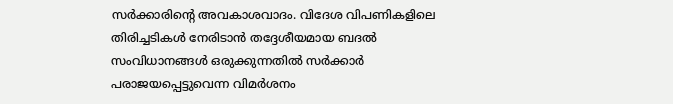സർക്കാരിന്റെ അവകാശവാദം. വിദേശ വിപണികളിലെ തിരിച്ചടികൾ നേരിടാൻ തദ്ദേശീയമായ ബദൽ സംവിധാനങ്ങൾ ഒരുക്കുന്നതിൽ സർക്കാർ പരാജയപ്പെട്ടുവെന്ന വിമർശനം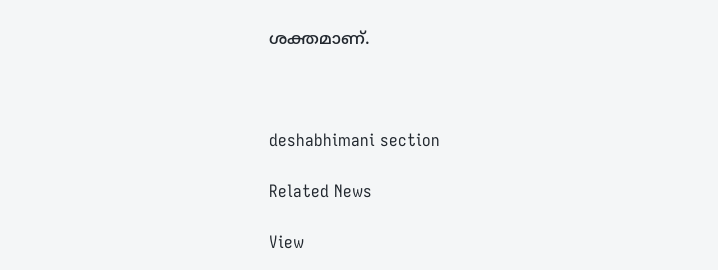ശക്തമാണ്.



deshabhimani section

Related News

View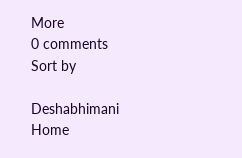More
0 comments
Sort by

Deshabhimani
Home